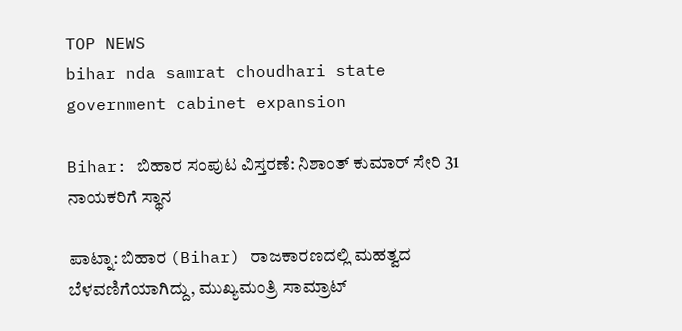TOP NEWS
bihar nda samrat choudhari state government cabinet expansion

Bihar: ಬಿಹಾರ ಸಂಪುಟ ವಿಸ್ತರಣೆ: ನಿಶಾಂತ್ ಕುಮಾರ್ ಸೇರಿ 31 ನಾಯಕರಿಗೆ ಸ್ಥಾನ

ಪಾಟ್ನಾ: ಬಿಹಾರ (Bihar) ರಾಜಕಾರಣದಲ್ಲಿ ಮಹತ್ವದ ಬೆಳವಣಿಗೆಯಾಗಿದ್ದು, ಮುಖ್ಯಮಂತ್ರಿ ಸಾಮ್ರಾಟ್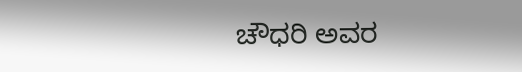ಚೌಧರಿ ಅವರ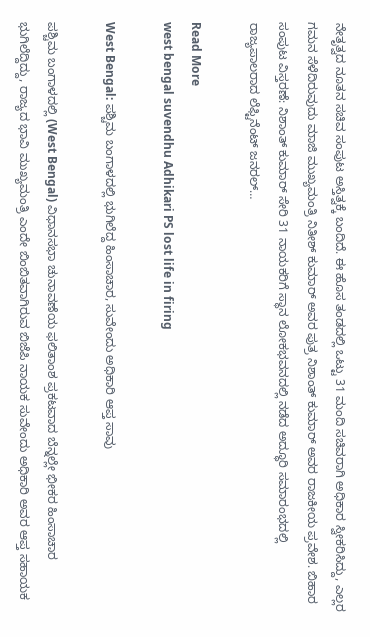ನೇತೃತ್ವದ ನೂತನ ಸಚಿವ ಸಂಪುಟ ಅಸ್ತಿತ್ವಕ್ಕೆ ಬಂದಿದೆ. ಈ ಹೊಸ ತಂಡದಲ್ಲಿ ಒಟ್ಟು 31 ಮಂದಿ ಸಚಿವರಾಗಿ ಅಧಿಕಾರ ಸ್ವೀಕರಿಸಿದ್ದು, ಎಲ್ಲರ ಗಮನ ಸೆಳೆದಿರುವುದು ಮಾಜಿ ಮುಖ್ಯಮಂತ್ರಿ ನಿತೀಶ್ ಕುಮಾರ್ ಅವರ ಪುತ್ರ ನಿಶಾಂತ್ ಕುಮಾರ್ ಅವರ ರಾಜಕೀಯ ಪ್ರವೇಶ. ಬಿಹಾರ ಸಂಪುಟ ವಿಸ್ತರಣೆ: ನಿಶಾಂತ್ ಕುಮಾರ್ ಸೇರಿ 31 ನಾಯಕರಿಗೆ ಸ್ಥಾನ ಲೋಕಭವನದಲ್ಲಿ ನಡೆದ ಅದ್ಧೂರಿ ಸಮಾರಂಭದಲ್ಲಿ ರಾಜ್ಯಪಾಲರಾದ ಲೆಫ್ಟಿನೆಂಟ್ ಜನರಲ್…

Read More
west bengal suvendhu Adhikari PS lost life in firing

West Bengal: ಪಶ್ಚಿಮ ಬಂಗಾಳದಲ್ಲಿ ಭುಗಿಲೆದ್ದ ಹಿಂಸಾಚಾರ, ಸುವೇಂದು ಅಧಿಕಾರಿ ಆಪ್ತ ಸಾವು

ಪಶ್ಚಿಮ ಬಂಗಾಳದಲ್ಲಿ (West Bengal) ವಿಧಾನಸಭಾ ಚುನಾವಣೆಯ ಫಲಿತಾಂಶ ಪ್ರಕಟವಾದ ಬೆನ್ನಲ್ಲೇ ಭೀಕರ ಹಿಂಸಾಚಾರ ಭುಗಿಲೆದ್ದಿದ್ದು, ರಾಜ್ಯದ ಭಾವಿ ಮುಖ್ಯಮಂತ್ರಿ ಎಂದೇ ಬಿಂಬಿತವಾಗಿರುವ ಬಿಜೆಪಿ ನಾಯಕ ಸುವೇಂದು ಅಧಿಕಾರಿ ಅವರ ಆಪ್ತ ಸಹಾಯಕ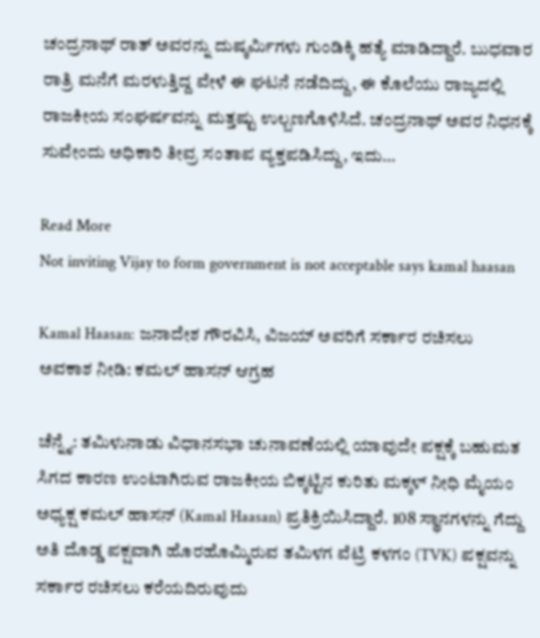ಚಂದ್ರನಾಥ್ ರಾತ್ ಅವರನ್ನು ದುಷ್ಕರ್ಮಿಗಳು ಗುಂಡಿಕ್ಕಿ ಹತ್ಯೆ ಮಾಡಿದ್ದಾರೆ. ಬುಧವಾರ ರಾತ್ರಿ ಮನೆಗೆ ಮರಳುತ್ತಿದ್ದ ವೇಳೆ ಈ ಘಟನೆ ನಡೆದಿದ್ದು, ಈ ಕೊಲೆಯು ರಾಜ್ಯದಲ್ಲಿ ರಾಜಕೀಯ ಸಂಘರ್ಷವನ್ನು ಮತ್ತಷ್ಟು ಉಲ್ಬಣಗೊಳಿಸಿದೆ. ಚಂದ್ರನಾಥ್ ಅವರ ನಿಧನಕ್ಕೆ ಸುವೇಂದು ಅಧಿಕಾರಿ ತೀವ್ರ ಸಂತಾಪ ವ್ಯಕ್ತಪಡಿಸಿದ್ದು, ಇದು…

Read More
Not inviting Vijay to form government is not acceptable says kamal haasan

Kamal Haasan: ಜನಾದೇಶ ಗೌರವಿಸಿ, ವಿಜಯ್ ಅವರಿಗೆ ಸರ್ಕಾರ ರಚಿಸಲು ಅವಕಾಶ ನೀಡಿ: ಕಮಲ್ ಹಾಸನ್ ಆಗ್ರಹ

ಚೆನ್ನೈ: ತಮಿಳುನಾಡು ವಿಧಾನಸಭಾ ಚುನಾವಣೆಯಲ್ಲಿ ಯಾವುದೇ ಪಕ್ಷಕ್ಕೆ ಬಹುಮತ ಸಿಗದ ಕಾರಣ ಉಂಟಾಗಿರುವ ರಾಜಕೀಯ ಬಿಕ್ಕಟ್ಟಿನ ಕುರಿತು ಮಕ್ಕಳ್ ನೀಧಿ ಮೈಯಂ ಅಧ್ಯಕ್ಷ ಕಮಲ್ ಹಾಸನ್ (Kamal Haasan) ಪ್ರತಿಕ್ರಿಯಿಸಿದ್ದಾರೆ. 108 ಸ್ಥಾನಗಳನ್ನು ಗೆದ್ದು ಅತಿ ದೊಡ್ಡ ಪಕ್ಷವಾಗಿ ಹೊರಹೊಮ್ಮಿರುವ ತಮಿಳಗ ವೆಟ್ರಿ ಕಳಗಂ (TVK) ಪಕ್ಷವನ್ನು ಸರ್ಕಾರ ರಚಿಸಲು ಕರೆಯದಿರುವುದು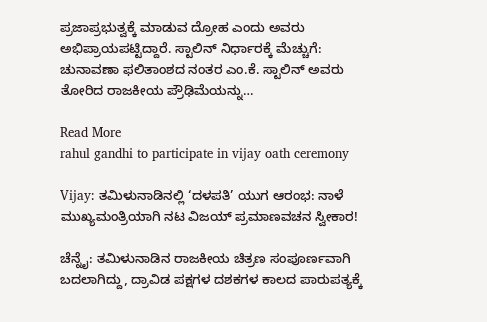ಪ್ರಜಾಪ್ರಭುತ್ವಕ್ಕೆ ಮಾಡುವ ದ್ರೋಹ ಎಂದು ಅವರು ಅಭಿಪ್ರಾಯಪಟ್ಟಿದ್ದಾರೆ. ಸ್ಟಾಲಿನ್ ನಿರ್ಧಾರಕ್ಕೆ ಮೆಚ್ಚುಗೆ: ಚುನಾವಣಾ ಫಲಿತಾಂಶದ ನಂತರ ಎಂ.ಕೆ. ಸ್ಟಾಲಿನ್ ಅವರು ತೋರಿದ ರಾಜಕೀಯ ಪ್ರೌಢಿಮೆಯನ್ನು…

Read More
rahul gandhi to participate in vijay oath ceremony

Vijay: ತಮಿಳುನಾಡಿನಲ್ಲಿ ‘ದಳಪತಿ’ ಯುಗ ಆರಂಭ: ನಾಳೆ ಮುಖ್ಯಮಂತ್ರಿಯಾಗಿ ನಟ ವಿಜಯ್ ಪ್ರಮಾಣವಚನ ಸ್ವೀಕಾರ!

ಚೆನ್ನೈ: ತಮಿಳುನಾಡಿನ ರಾಜಕೀಯ ಚಿತ್ರಣ ಸಂಪೂರ್ಣವಾಗಿ ಬದಲಾಗಿದ್ದು, ದ್ರಾವಿಡ ಪಕ್ಷಗಳ ದಶಕಗಳ ಕಾಲದ ಪಾರುಪತ್ಯಕ್ಕೆ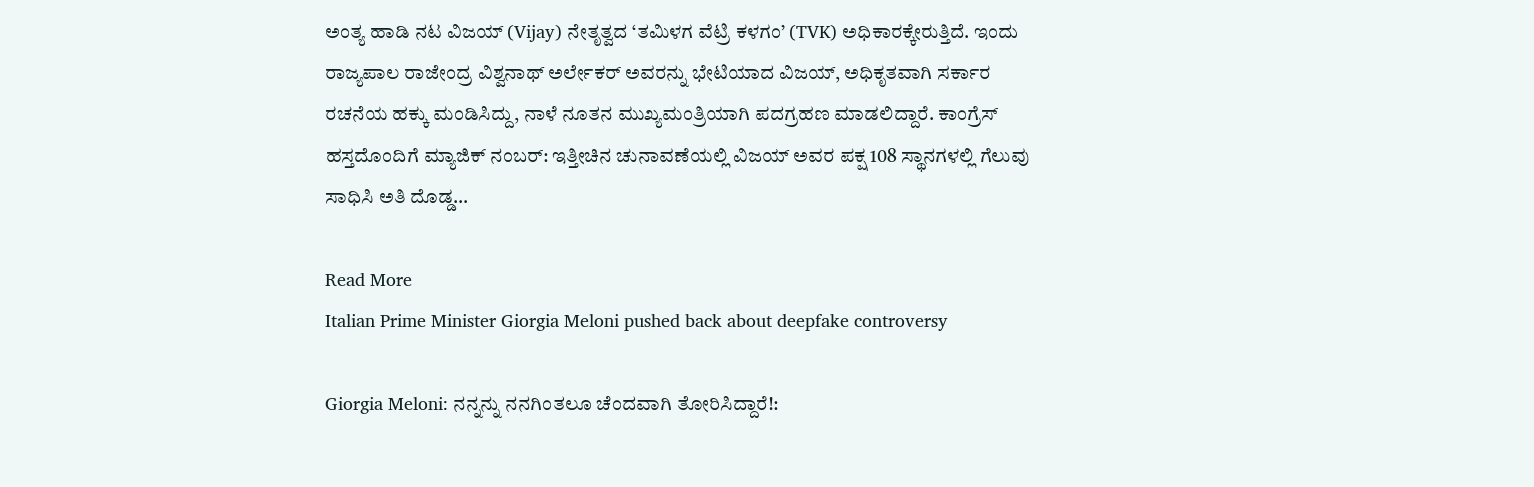ಅಂತ್ಯ ಹಾಡಿ ನಟ ವಿಜಯ್ (Vijay) ನೇತೃತ್ವದ ‘ತಮಿಳಗ ವೆಟ್ರಿ ಕಳಗಂ’ (TVK) ಅಧಿಕಾರಕ್ಕೇರುತ್ತಿದೆ. ಇಂದು ರಾಜ್ಯಪಾಲ ರಾಜೇಂದ್ರ ವಿಶ್ವನಾಥ್ ಅರ್ಲೇಕರ್ ಅವರನ್ನು ಭೇಟಿಯಾದ ವಿಜಯ್, ಅಧಿಕೃತವಾಗಿ ಸರ್ಕಾರ ರಚನೆಯ ಹಕ್ಕು ಮಂಡಿಸಿದ್ದು, ನಾಳೆ ನೂತನ ಮುಖ್ಯಮಂತ್ರಿಯಾಗಿ ಪದಗ್ರಹಣ ಮಾಡಲಿದ್ದಾರೆ. ಕಾಂಗ್ರೆಸ್ ಹಸ್ತದೊಂದಿಗೆ ಮ್ಯಾಜಿಕ್ ನಂಬರ್: ಇತ್ತೀಚಿನ ಚುನಾವಣೆಯಲ್ಲಿ ವಿಜಯ್ ಅವರ ಪಕ್ಷ 108 ಸ್ಥಾನಗಳಲ್ಲಿ ಗೆಲುವು ಸಾಧಿಸಿ ಅತಿ ದೊಡ್ಡ…

Read More
Italian Prime Minister Giorgia Meloni pushed back about deepfake controversy

Giorgia Meloni: ನನ್ನನ್ನು ನನಗಿಂತಲೂ ಚೆಂದವಾಗಿ ತೋರಿಸಿದ್ದಾರೆ!: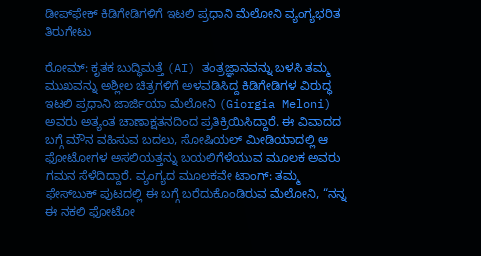ಡೀಪ್‌ಫೇಕ್ ಕಿಡಿಗೇಡಿಗಳಿಗೆ ಇಟಲಿ ಪ್ರಧಾನಿ ಮೆಲೋನಿ ವ್ಯಂಗ್ಯಭರಿತ ತಿರುಗೇಟು

ರೋಮ್: ಕೃತಕ ಬುದ್ಧಿಮತ್ತೆ (AI) ತಂತ್ರಜ್ಞಾನವನ್ನು ಬಳಸಿ ತಮ್ಮ ಮುಖವನ್ನು ಅಶ್ಲೀಲ ಚಿತ್ರಗಳಿಗೆ ಅಳವಡಿಸಿದ್ದ ಕಿಡಿಗೇಡಿಗಳ ವಿರುದ್ಧ ಇಟಲಿ ಪ್ರಧಾನಿ ಜಾರ್ಜಿಯಾ ಮೆಲೋನಿ (Giorgia Meloni) ಅವರು ಅತ್ಯಂತ ಚಾಣಾಕ್ಷತನದಿಂದ ಪ್ರತಿಕ್ರಿಯಿಸಿದ್ದಾರೆ. ಈ ವಿವಾದದ ಬಗ್ಗೆ ಮೌನ ವಹಿಸುವ ಬದಲು, ಸೋಷಿಯಲ್ ಮೀಡಿಯಾದಲ್ಲಿ ಆ ಫೋಟೋಗಳ ಅಸಲಿಯತ್ತನ್ನು ಬಯಲಿಗೆಳೆಯುವ ಮೂಲಕ ಅವರು ಗಮನ ಸೆಳೆದಿದ್ದಾರೆ. ವ್ಯಂಗ್ಯದ ಮೂಲಕವೇ ಟಾಂಗ್: ತಮ್ಮ ಫೇಸ್‌ಬುಕ್ ಪುಟದಲ್ಲಿ ಈ ಬಗ್ಗೆ ಬರೆದುಕೊಂಡಿರುವ ಮೆಲೋನಿ, “ನನ್ನ ಈ ನಕಲಿ ಫೋಟೋ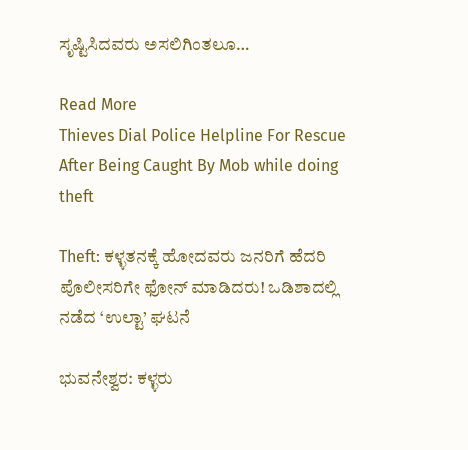ಸೃಷ್ಟಿಸಿದವರು ಅಸಲಿಗಿಂತಲೂ…

Read More
Thieves Dial Police Helpline For Rescue After Being Caught By Mob while doing theft

Theft: ಕಳ್ಳತನಕ್ಕೆ ಹೋದವರು ಜನರಿಗೆ ಹೆದರಿ ಪೊಲೀಸರಿಗೇ ಫೋನ್‌ ಮಾಡಿದರು! ಒಡಿಶಾದಲ್ಲಿ ನಡೆದ ‘ಉಲ್ಟಾ’ ಘಟನೆ

ಭುವನೇಶ್ವರ: ಕಳ್ಳರು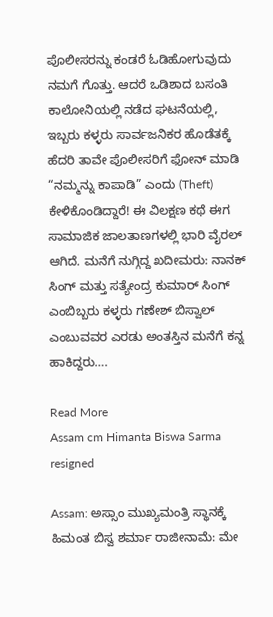ಪೊಲೀಸರನ್ನು ಕಂಡರೆ ಓಡಿಹೋಗುವುದು ನಮಗೆ ಗೊತ್ತು. ಆದರೆ ಒಡಿಶಾದ ಬಸಂತಿ ಕಾಲೋನಿಯಲ್ಲಿ ನಡೆದ ಘಟನೆಯಲ್ಲಿ, ಇಬ್ಬರು ಕಳ್ಳರು ಸಾರ್ವಜನಿಕರ ಹೊಡೆತಕ್ಕೆ ಹೆದರಿ ತಾವೇ ಪೊಲೀಸರಿಗೆ ಫೋನ್ ಮಾಡಿ “ನಮ್ಮನ್ನು ಕಾಪಾಡಿ” ಎಂದು (Theft) ಕೇಳಿಕೊಂಡಿದ್ದಾರೆ! ಈ ವಿಲಕ್ಷಣ ಕಥೆ ಈಗ ಸಾಮಾಜಿಕ ಜಾಲತಾಣಗಳಲ್ಲಿ ಭಾರಿ ವೈರಲ್ ಆಗಿದೆ. ಮನೆಗೆ ನುಗ್ಗಿದ್ದ ಖದೀಮರು: ನಾನಕ್ ಸಿಂಗ್ ಮತ್ತು ಸತ್ಯೇಂದ್ರ ಕುಮಾರ್ ಸಿಂಗ್ ಎಂಬಿಬ್ಬರು ಕಳ್ಳರು ಗಣೇಶ್ ಬಿಸ್ವಾಲ್ ಎಂಬುವವರ ಎರಡು ಅಂತಸ್ತಿನ ಮನೆಗೆ ಕನ್ನ ಹಾಕಿದ್ದರು….

Read More
Assam cm Himanta Biswa Sarma resigned

Assam: ಅಸ್ಸಾಂ ಮುಖ್ಯಮಂತ್ರಿ ಸ್ಥಾನಕ್ಕೆ ಹಿಮಂತ ಬಿಸ್ವ ಶರ್ಮಾ ರಾಜೀನಾಮೆ: ಮೇ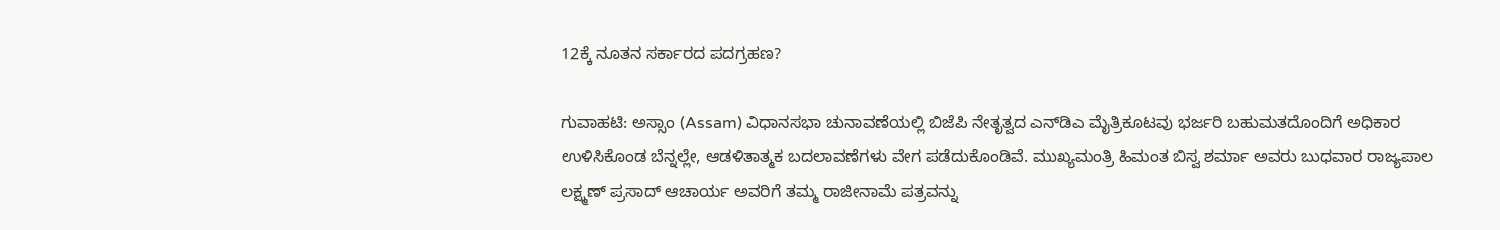12ಕ್ಕೆ ನೂತನ ಸರ್ಕಾರದ ಪದಗ್ರಹಣ?

ಗುವಾಹಟಿ: ಅಸ್ಸಾಂ (Assam) ವಿಧಾನಸಭಾ ಚುನಾವಣೆಯಲ್ಲಿ ಬಿಜೆಪಿ ನೇತೃತ್ವದ ಎನ್‌ಡಿಎ ಮೈತ್ರಿಕೂಟವು ಭರ್ಜರಿ ಬಹುಮತದೊಂದಿಗೆ ಅಧಿಕಾರ ಉಳಿಸಿಕೊಂಡ ಬೆನ್ನಲ್ಲೇ, ಆಡಳಿತಾತ್ಮಕ ಬದಲಾವಣೆಗಳು ವೇಗ ಪಡೆದುಕೊಂಡಿವೆ. ಮುಖ್ಯಮಂತ್ರಿ ಹಿಮಂತ ಬಿಸ್ವ ಶರ್ಮಾ ಅವರು ಬುಧವಾರ ರಾಜ್ಯಪಾಲ ಲಕ್ಷ್ಮಣ್ ಪ್ರಸಾದ್ ಆಚಾರ್ಯ ಅವರಿಗೆ ತಮ್ಮ ರಾಜೀನಾಮೆ ಪತ್ರವನ್ನು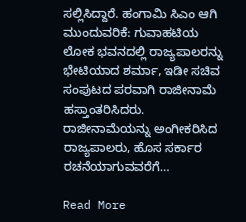ಸಲ್ಲಿಸಿದ್ದಾರೆ. ಹಂಗಾಮಿ ಸಿಎಂ ಆಗಿ ಮುಂದುವರಿಕೆ: ಗುವಾಹಟಿಯ ಲೋಕ ಭವನದಲ್ಲಿ ರಾಜ್ಯಪಾಲರನ್ನು ಭೇಟಿಯಾದ ಶರ್ಮಾ, ಇಡೀ ಸಚಿವ ಸಂಪುಟದ ಪರವಾಗಿ ರಾಜೀನಾಮೆ ಹಸ್ತಾಂತರಿಸಿದರು. ರಾಜೀನಾಮೆಯನ್ನು ಅಂಗೀಕರಿಸಿದ ರಾಜ್ಯಪಾಲರು, ಹೊಸ ಸರ್ಕಾರ ರಚನೆಯಾಗುವವರೆಗೆ…

Read More